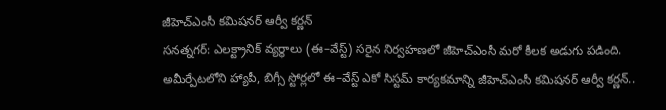జీహెచ్ఎంసీ కమిషనర్ ఆర్వీ కర్ణన్
సనత్నగర్: ఎలక్ట్రానిక్ వ్యర్థాలు (ఈ–వేస్ట్) సరైన నిర్వహణలో జీహెచ్ఎంసీ మరో కీలక అడుగు పడింది. అమీర్పేటలోని హ్యాపీ, బిగ్సీ స్టోర్లలో ఈ–వేస్ట్ ఎకో సిస్టమ్ కార్యకమాన్ని జీహెచ్ఎంసీ కమిషనర్ ఆర్వీ కర్ణన్..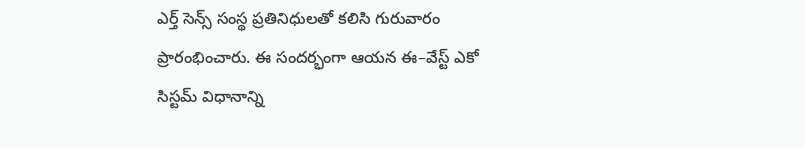ఎర్త్ సెన్స్ సంస్థ ప్రతినిధులతో కలిసి గురువారం ప్రారంభించారు. ఈ సందర్భంగా ఆయన ఈ–వేస్ట్ ఎకో సిస్టమ్ విధానాన్ని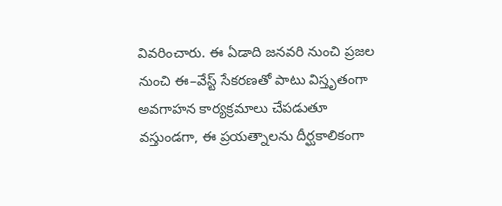వివరించారు. ఈ ఏడాది జనవరి నుంచి ప్రజల నుంచి ఈ–వేస్ట్ సేకరణతో పాటు విస్తృతంగా అవగాహన కార్యక్రమాలు చేపడుతూ వస్తుండగా, ఈ ప్రయత్నాలను దీర్ఘకాలికంగా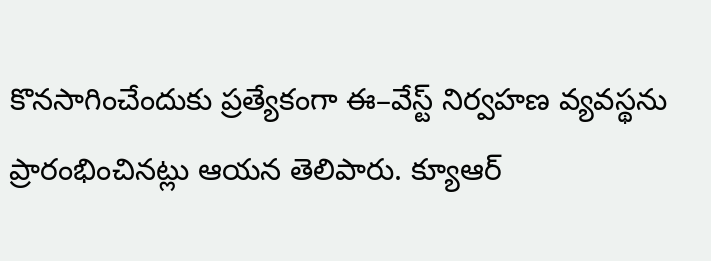కొనసాగించేందుకు ప్రత్యేకంగా ఈ–వేస్ట్ నిర్వహణ వ్యవస్థను ప్రారంభించినట్లు ఆయన తెలిపారు. క్యూఆర్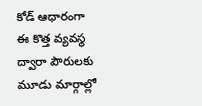కోడ్ ఆధారంగా ఈ కొత్త వ్యవస్థ ద్వారా పౌరులకు మూడు మార్గాల్లో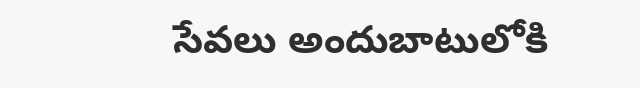సేవలు అందుబాటులోకి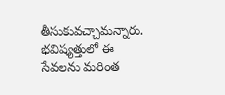తీసుకువచ్చామన్నారు. భవిష్యత్తులో ఈ సేవలను మరింత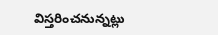విస్తరించనున్నట్లు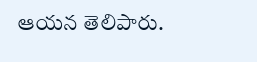ఆయన తెలిపారు.